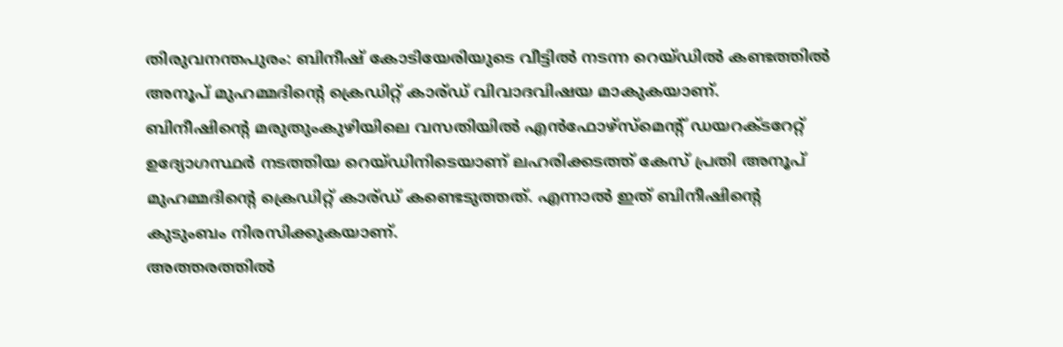തിരുവനന്തപുരം: ബിനീഷ് കോടിയേരിയുടെ വീട്ടിൽ നടന്ന റെയ്ഡിൽ കണ്ടത്തിൽ അനൂപ് മുഹമ്മദിന്റെ ക്രെഡിറ്റ് കാര്ഡ് വിവാദവിഷയ മാകുകയാണ്.
ബിനീഷിന്റെ മരുതുംകുഴിയിലെ വസതിയിൽ എൻഫോഴ്സ്മെന്റ് ഡയറക്ടറേറ്റ് ഉദ്യോഗസ്ഥർ നടത്തിയ റെയ്ഡിനിടെയാണ് ലഹരിക്കടത്ത് കേസ് പ്രതി അനൂപ് മുഹമ്മദിന്റെ ക്രെഡിറ്റ് കാര്ഡ് കണ്ടെടുത്തത്. എന്നാൽ ഇത് ബിനീഷിന്റെ കുടുംബം നിരസിക്കുകയാണ്.
അത്തരത്തിൽ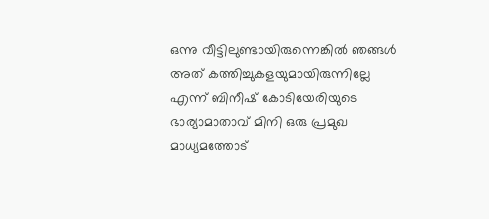ഒന്നു വീട്ടിലുണ്ടായിരുന്നെങ്കിൽ ഞങ്ങൾ അത് കത്തിച്ചുകളയുമായിരുന്നില്ലേ എന്ന് ബിനീഷ് കോടിയേരിയുടെ ഭാര്യാമാതാവ് മിനി ഒരു പ്രമുഖ മാധ്യമത്തോട്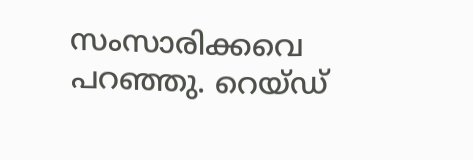സംസാരിക്കവെ പറഞ്ഞു. റെയ്ഡ്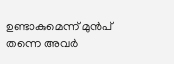ഉണ്ടാകുമെന്ന് മുൻപ് തന്നെ അവർ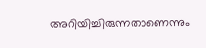അറിയിച്ചിരുന്നതാണെന്നും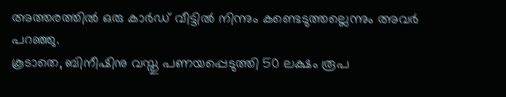അത്തരത്തിൽ ഒരു കാർഡ് വീട്ടിൽ നിന്നും കണ്ടെടുത്തല്ലെന്നും അവർ പറഞ്ഞു.
കൂടാതെ, ബിനീഷിനു വസ്തു പണയപ്പെടുത്തി 50 ലക്ഷം രൂപ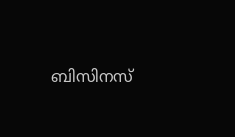ബിസിനസ്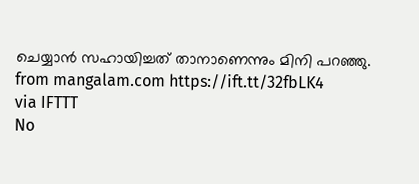ചെയ്യാൻ സഹായിച്ചത് താനാണെന്നും മിനി പറഞ്ഞു.
from mangalam.com https://ift.tt/32fbLK4
via IFTTT
No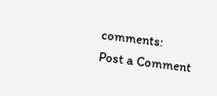comments:
Post a Comment